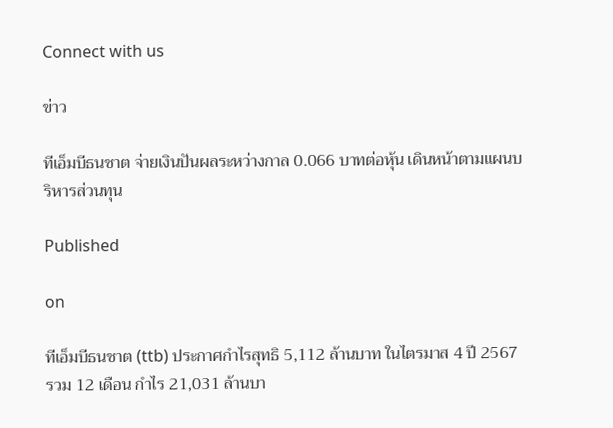Connect with us

ข่าว

ทีเอ็มบีธนชาต จ่ายเงินปันผลระหว่างกาล 0.066 บาทต่อหุ้น เดินหน้าตามแผนบริหารส่วนทุน

Published

on

ทีเอ็มบีธนชาต (ttb) ประกาศกำไรสุทธิ 5,112 ล้านบาท ในไตรมาส 4 ปี 2567 รวม 12 เดือน กำไร 21,031 ล้านบา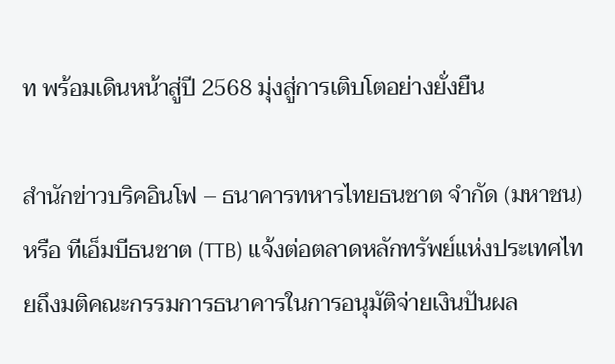ท พร้อมเดินหน้าสู่ปี 2568 มุ่งสู่การเติบโตอย่างยั่งยืน

สำนักข่าวบริคอินโฟ – ธนาคารทหารไทยธนชาต จำกัด (มหาชน) หรือ ทีเอ็มบีธนชาต (TTB) แจ้งต่อตลาดหลักทรัพย์แห่งประเทศไทยถึงมติคณะกรรมการธนาคารในการอนุมัติจ่ายเงินปันผล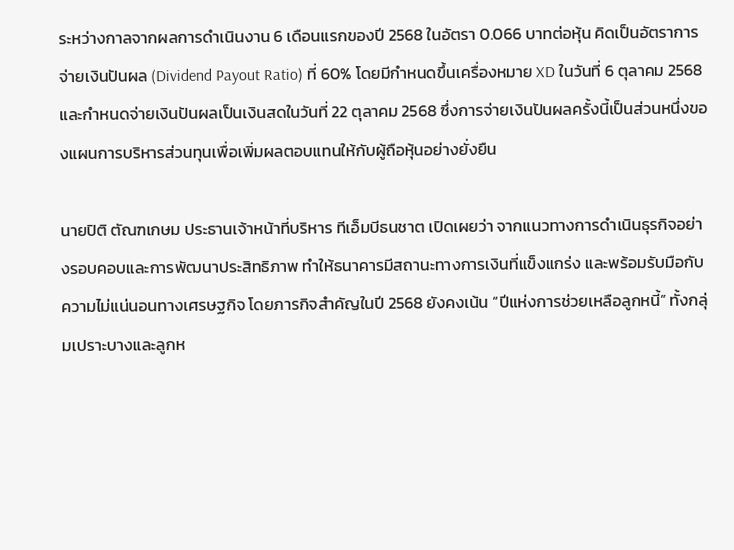ระหว่างกาลจากผลการดำเนินงาน 6 เดือนแรกของปี 2568 ในอัตรา 0.066 บาทต่อหุ้น คิดเป็นอัตราการจ่ายเงินปันผล (Dividend Payout Ratio) ที่ 60% โดยมีกำหนดขึ้นเครื่องหมาย XD ในวันที่ 6 ตุลาคม 2568 และกำหนดจ่ายเงินปันผลเป็นเงินสดในวันที่ 22 ตุลาคม 2568 ซึ่งการจ่ายเงินปันผลครั้งนี้เป็นส่วนหนึ่งของแผนการบริหารส่วนทุนเพื่อเพิ่มผลตอบแทนให้กับผู้ถือหุ้นอย่างยั่งยืน

นายปิติ ตัณฑเกษม ประธานเจ้าหน้าที่บริหาร ทีเอ็มบีธนชาต เปิดเผยว่า จากแนวทางการดำเนินธุรกิจอย่างรอบคอบและการพัฒนาประสิทธิภาพ ทำให้ธนาคารมีสถานะทางการเงินที่แข็งแกร่ง และพร้อมรับมือกับความไม่แน่นอนทางเศรษฐกิจ โดยภารกิจสำคัญในปี 2568 ยังคงเน้น “ปีแห่งการช่วยเหลือลูกหนี้” ทั้งกลุ่มเปราะบางและลูกห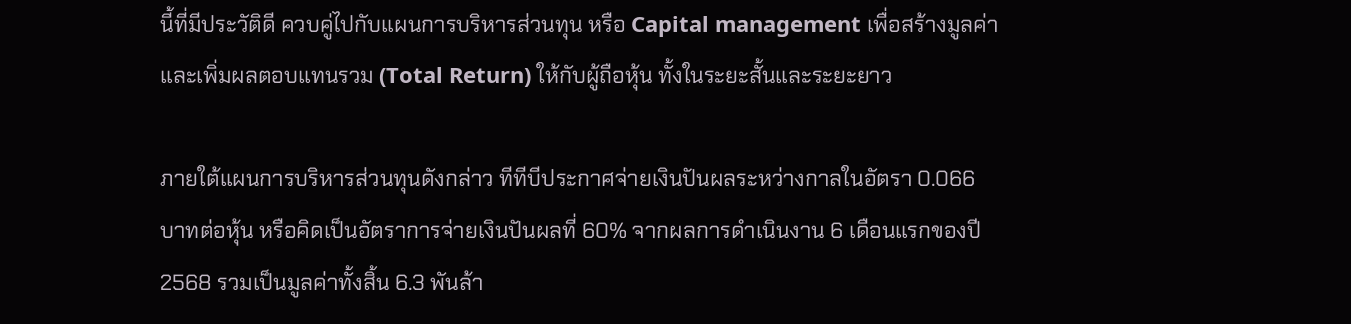นี้ที่มีประวัติดี ควบคู่ไปกับแผนการบริหารส่วนทุน หรือ Capital management เพื่อสร้างมูลค่าและเพิ่มผลตอบแทนรวม (Total Return) ให้กับผู้ถือหุ้น ทั้งในระยะสั้นและระยะยาว

ภายใต้แผนการบริหารส่วนทุนดังกล่าว ทีทีบีประกาศจ่ายเงินปันผลระหว่างกาลในอัตรา 0.066 บาทต่อหุ้น หรือคิดเป็นอัตราการจ่ายเงินปันผลที่ 60% จากผลการดำเนินงาน 6 เดือนแรกของปี 2568 รวมเป็นมูลค่าทั้งสิ้น 6.3 พันล้า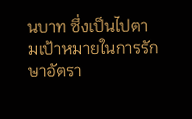นบาท ซึ่งเป็นไปตามเป้าหมายในการรักษาอัตรา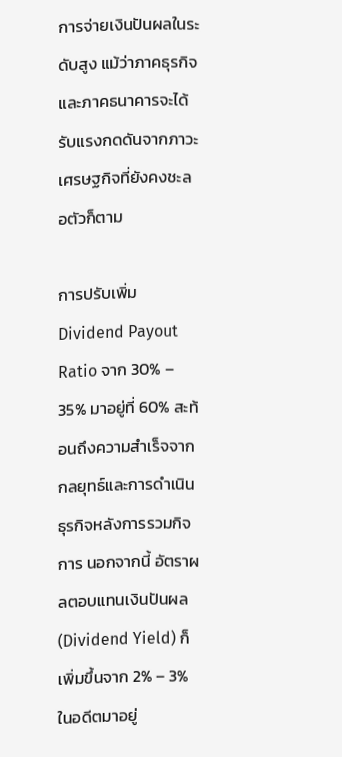การจ่ายเงินปันผลในระดับสูง แม้ว่าภาคธุรกิจและภาคธนาคารจะได้รับแรงกดดันจากภาวะเศรษฐกิจที่ยังคงชะลอตัวก็ตาม

การปรับเพิ่ม Dividend Payout Ratio จาก 30% – 35% มาอยู่ที่ 60% สะท้อนถึงความสำเร็จจากกลยุทธ์และการดำเนินธุรกิจหลังการรวมกิจการ นอกจากนี้ อัตราผลตอบแทนเงินปันผล (Dividend Yield) ก็เพิ่มขึ้นจาก 2% – 3% ในอดีตมาอยู่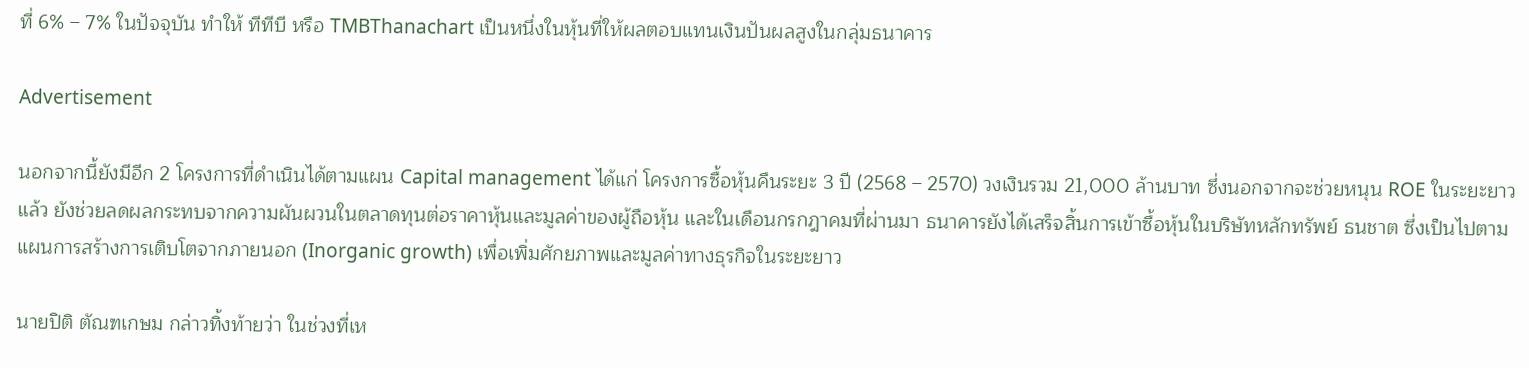ที่ 6% – 7% ในปัจจุบัน ทำให้ ทีทีบี หรือ TMBThanachart เป็นหนึ่งในหุ้นที่ให้ผลตอบแทนเงินปันผลสูงในกลุ่มธนาคาร

Advertisement

นอกจากนี้ยังมีอีก 2 โครงการที่ดำเนินได้ตามแผน Capital management ได้แก่ โครงการซื้อหุ้นคืนระยะ 3 ปี (2568 – 2570) วงเงินรวม 21,000 ล้านบาท ซึ่งนอกจากจะช่วยหนุน ROE ในระยะยาวแล้ว ยังช่วยลดผลกระทบจากความผันผวนในตลาดทุนต่อราคาหุ้นและมูลค่าของผู้ถือหุ้น และในเดือนกรกฎาคมที่ผ่านมา ธนาคารยังได้เสร็จสิ้นการเข้าซื้อหุ้นในบริษัทหลักทรัพย์ ธนชาต ซึ่งเป็นไปตามแผนการสร้างการเติบโตจากภายนอก (Inorganic growth) เพื่อเพิ่มศักยภาพและมูลค่าทางธุรกิจในระยะยาว

นายปิติ ตัณฑเกษม กล่าวทิ้งท้ายว่า ในช่วงที่เห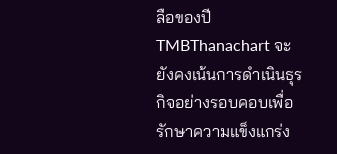ลือของปี TMBThanachart จะยังคงเน้นการดำเนินธุรกิจอย่างรอบคอบเพื่อรักษาความแข็งแกร่ง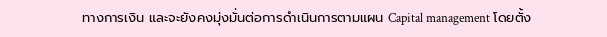ทางการเงิน และจะยังคงมุ่งมั่นต่อการดำเนินการตามแผน Capital management โดยตั้ง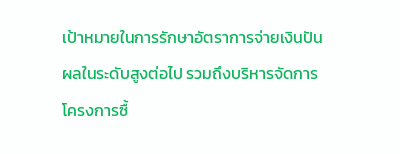เป้าหมายในการรักษาอัตราการจ่ายเงินปันผลในระดับสูงต่อไป รวมถึงบริหารจัดการโครงการซื้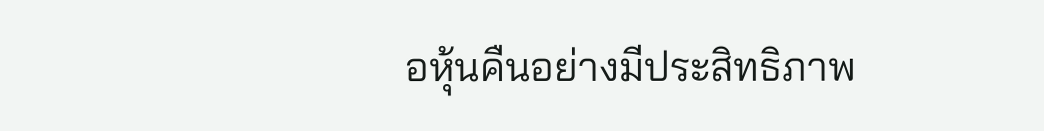อหุ้นคืนอย่างมีประสิทธิภาพ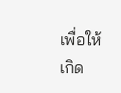เพื่อให้เกิด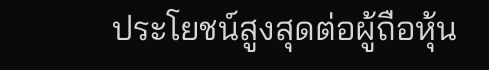ประโยชน์สูงสุดต่อผู้ถือหุ้น